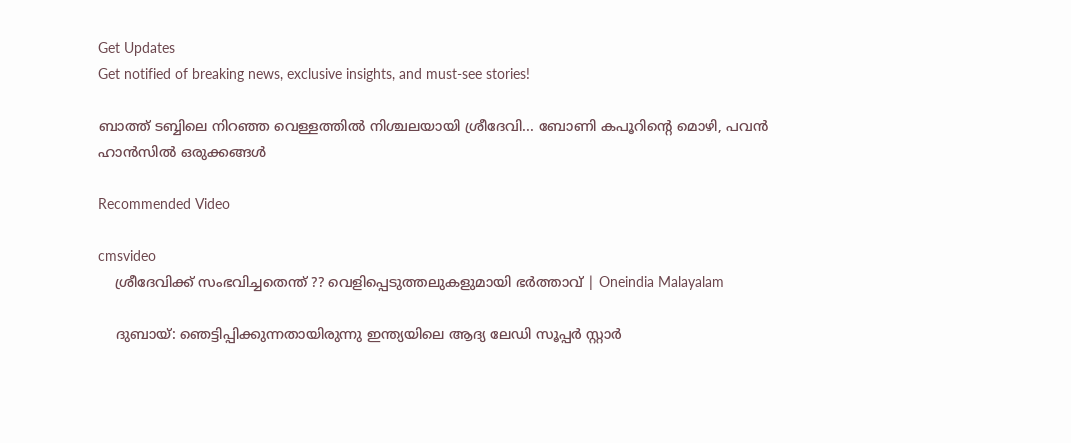Get Updates
Get notified of breaking news, exclusive insights, and must-see stories!

ബാത്ത് ടബ്ബിലെ നിറഞ്ഞ വെള്ളത്തിൽ നിശ്ചലയായി ശ്രീദേവി... ബോണി കപൂറിന്റെ മൊഴി, പവൻ ഹാൻസില്‍ ഒരുക്കങ്ങൾ

Recommended Video

cmsvideo
    ശ്രീദേവിക്ക് സംഭവിച്ചതെന്ത് ?? വെളിപ്പെടുത്തലുകളുമായി ഭർത്താവ് | Oneindia Malayalam

    ദുബായ്: ഞെട്ടിപ്പിക്കുന്നതായിരുന്നു ഇന്ത്യയിലെ ആദ്യ ലേഡി സൂപ്പര്‍ സ്റ്റാര്‍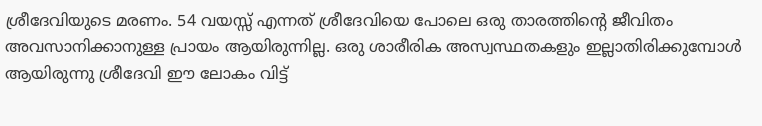ശ്രീദേവിയുടെ മരണം. 54 വയസ്സ് എന്നത് ശ്രീദേവിയെ പോലെ ഒരു താരത്തിന്റെ ജീവിതം അവസാനിക്കാനുള്ള പ്രായം ആയിരുന്നില്ല. ഒരു ശാരീരിക അസ്വസ്ഥതകളും ഇല്ലാതിരിക്കുമ്പോള്‍ ആയിരുന്നു ശ്രീദേവി ഈ ലോകം വിട്ട്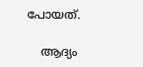പോയത്.

    ആദ്യം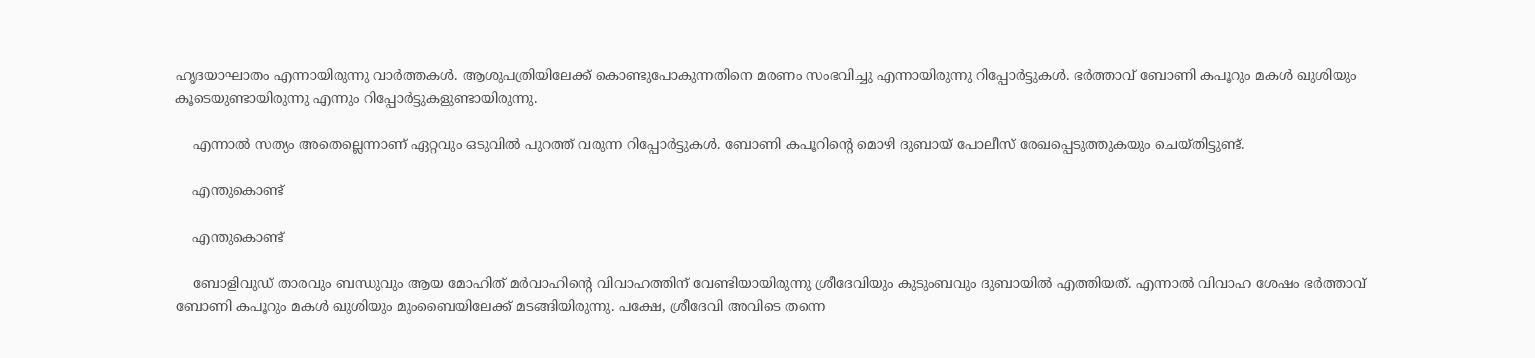ഹൃദയാഘാതം എന്നായിരുന്നു വാര്‍ത്തകള്‍. ആശുപത്രിയിലേക്ക് കൊണ്ടുപോകുന്നതിനെ മരണം സംഭവിച്ചു എന്നായിരുന്നു റിപ്പോര്‍ട്ടുകള്‍. ഭര്‍ത്താവ് ബോണി കപൂറും മകള്‍ ഖുശിയും കൂടെയുണ്ടായിരുന്നു എന്നും റിപ്പോര്‍ട്ടുകളുണ്ടായിരുന്നു.

    എന്നാല്‍ സത്യം അതെല്ലെന്നാണ് ഏറ്റവും ഒടുവില്‍ പുറത്ത് വരുന്ന റിപ്പോര്‍ട്ടുകള്‍. ബോണി കപൂറിന്റെ മൊഴി ദുബായ് പോലീസ് രേഖപ്പെടുത്തുകയും ചെയ്തിട്ടുണ്ട്.

    എന്തുകൊണ്ട്

    എന്തുകൊണ്ട്

    ബോളിവുഡ് താരവും ബന്ധുവും ആയ മോഹിത് മര്‍വാഹിന്റെ വിവാഹത്തിന് വേണ്ടിയായിരുന്നു ശ്രീദേവിയും കുടുംബവും ദുബായില്‍ എത്തിയത്. എന്നാല്‍ വിവാഹ ശേഷം ഭര്‍ത്താവ് ബോണി കപൂറും മകള്‍ ഖുശിയും മുംബൈയിലേക്ക് മടങ്ങിയിരുന്നു. പക്ഷേ, ശ്രീദേവി അവിടെ തന്നെ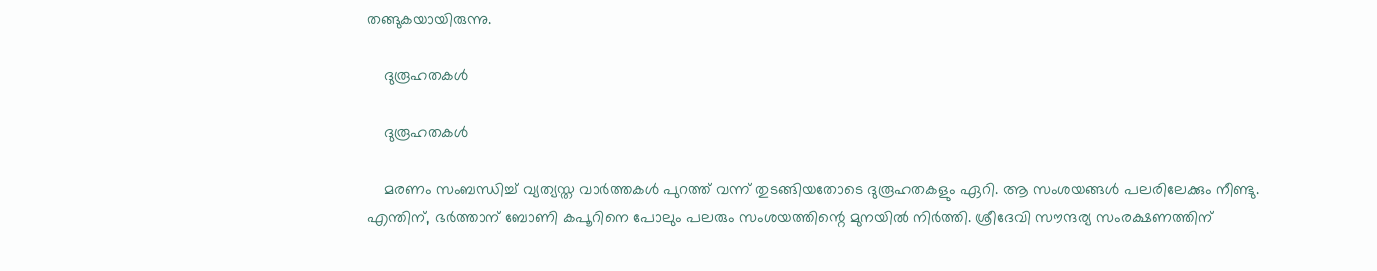തങ്ങുകയായിരുന്നു.

    ദുരൂഹതകള്‍

    ദുരൂഹതകള്‍

    മരണം സംബന്ധിച്ച് വ്യത്യസ്ത വാര്‍ത്തകള്‍ പുറത്ത് വന്ന് തുടങ്ങിയതോടെ ദുരൂഹതകളും ഏറി. ആ സംശയങ്ങള്‍ പലരിലേക്കും നീണ്ടു. എന്തിന്, ഭര്‍ത്താന് ബോണി കപൂറിനെ പോലും പലരും സംശയത്തിന്റെ മുനയില്‍ നിര്‍ത്തി. ശ്രീദേവി സൗന്ദര്യ സംരക്ഷണത്തിന്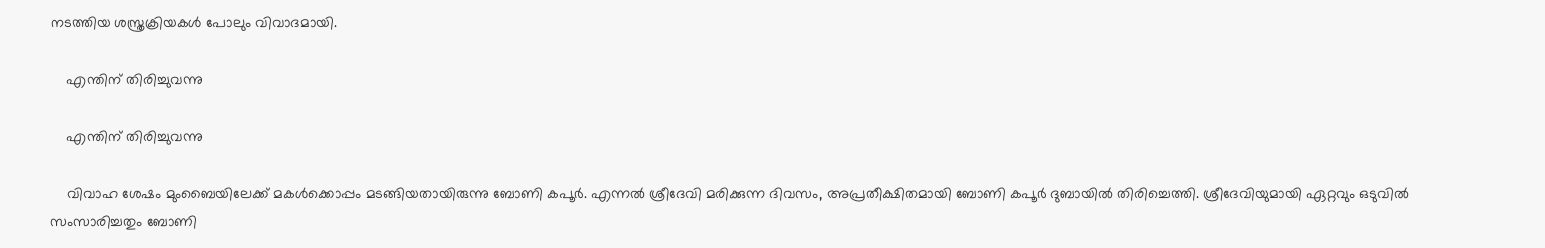നടത്തിയ ശസ്ത്രക്രിയകള്‍ പോലും വിവാദമായി.

    എന്തിന് തിരിച്ചുവന്നു

    എന്തിന് തിരിച്ചുവന്നു

    വിവാഹ ശേഷം മുംബൈയിലേക്ക് മകള്‍ക്കൊപ്പം മടങ്ങിയതായിരുന്നു ബോണി കപൂര്‍. എന്നല്‍ ശ്രീദേവി മരിക്കുന്ന ദിവസം, അപ്രതീക്ഷിതമായി ബോണി കപൂര്‍ ദുബായില്‍ തിരിച്ചെത്തി. ശ്രീദേവിയുമായി ഏറ്റവും ഒടുവില്‍ സംസാരിച്ചതും ബോണി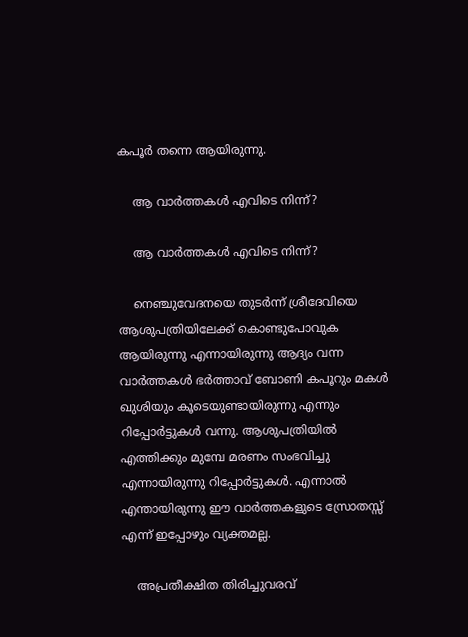കപൂര്‍ തന്നെ ആയിരുന്നു.

    ആ വാര്‍ത്തകള്‍ എവിടെ നിന്ന്?

    ആ വാര്‍ത്തകള്‍ എവിടെ നിന്ന്?

    നെഞ്ചുവേദനയെ തുടര്‍ന്ന് ശ്രീദേവിയെ ആശുപത്രിയിലേക്ക് കൊണ്ടുപോവുക ആയിരുന്നു എന്നായിരുന്നു ആദ്യം വന്ന വാര്‍ത്തകള്‍ ഭര്‍ത്താവ് ബോണി കപൂറും മകള്‍ ഖുശിയും കൂടെയുണ്ടായിരുന്നു എന്നും റിപ്പോര്‍ട്ടുകള്‍ വന്നു. ആശുപത്രിയില്‍ എത്തിക്കും മുമ്പേ മരണം സംഭവിച്ചു എന്നായിരുന്നു റിപ്പോര്‍ട്ടുകള്‍. എന്നാല്‍ എന്തായിരുന്നു ഈ വാര്‍ത്തകളുടെ സ്രോതസ്സ് എന്ന് ഇപ്പോഴും വ്യക്തമല്ല.

    അപ്രതീക്ഷിത തിരിച്ചുവരവ്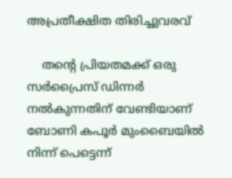അപ്രതീക്ഷിത തിരിച്ചുവരവ്

    തന്റെ പ്രിയതമക്ക് ഒരു സര്‍പ്രൈസ് ഡിന്നര്‍ നല്‍കുന്നതിന് വേണ്ടിയാണ് ബോണി കപൂര്‍ മുംബൈയില്‍ നിന്ന് പെട്ടെന്ന്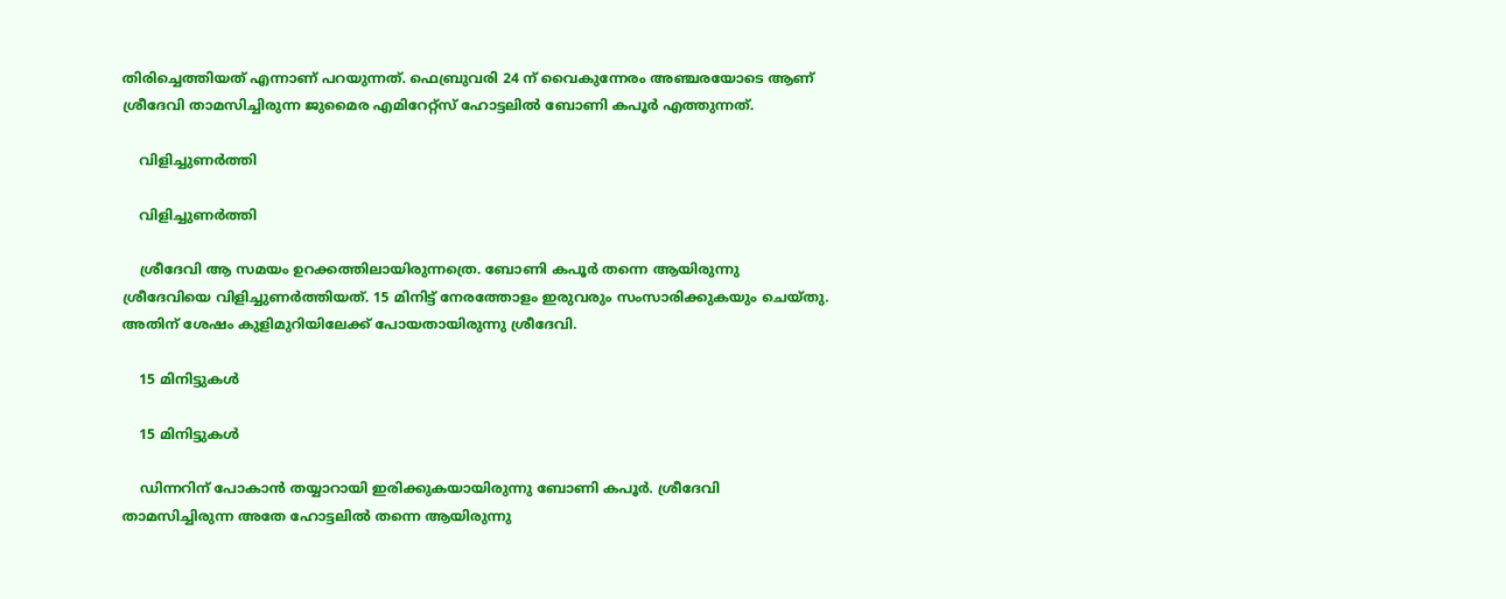തിരിച്ചെത്തിയത് എന്നാണ് പറയുന്നത്. ഫെബ്രുവരി 24 ന് വൈകുന്നേരം അഞ്ചരയോടെ ആണ് ശ്രീദേവി താമസിച്ചിരുന്ന ജുമൈര എമിറേറ്റ്‌സ് ഹോട്ടലില്‍ ബോണി കപൂര്‍ എത്തുന്നത്.

    വിളിച്ചുണര്‍ത്തി

    വിളിച്ചുണര്‍ത്തി

    ശ്രീദേവി ആ സമയം ഉറക്കത്തിലായിരുന്നത്രെ. ബോണി കപൂര്‍ തന്നെ ആയിരുന്നു ശ്രീദേവിയെ വിളിച്ചുണര്‍ത്തിയത്. 15 മിനിട്ട് നേരത്തോളം ഇരുവരും സംസാരിക്കുകയും ചെയ്തു. അതിന് ശേഷം കുളിമുറിയിലേക്ക് പോയതായിരുന്നു ശ്രീദേവി.

    15 മിനിട്ടുകള്‍

    15 മിനിട്ടുകള്‍

    ഡിന്നറിന് പോകാന്‍ തയ്യാറായി ഇരിക്കുകയായിരുന്നു ബോണി കപൂര്‍. ശ്രീദേവി താമസിച്ചിരുന്ന അതേ ഹോട്ടലില്‍ തന്നെ ആയിരുന്നു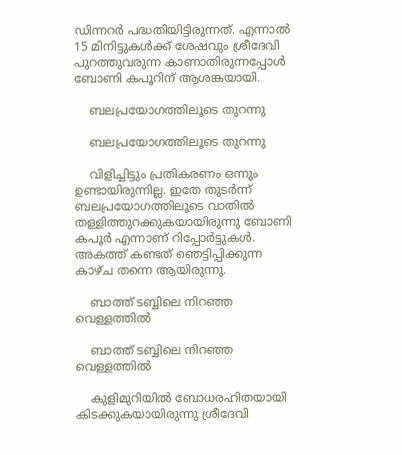ഡിന്നറര്‍ പദ്ധതിയിട്ടിരുന്നത്. എന്നാല്‍ 15 മിനിട്ടുകള്‍ക്ക് ശേഷവും ശ്രീദേവി പുറത്തുവരുന്ന കാണാതിരുന്നപ്പോള്‍ ബോണി കപൂറിന് ആശങ്കയായി.

    ബലപ്രയോഗത്തിലൂടെ തുറന്നു

    ബലപ്രയോഗത്തിലൂടെ തുറന്നു

    വിളിച്ചിട്ടും പ്രതികരണം ഒന്നും ഉണ്ടായിരുന്നില്ല. ഇതേ തുടര്‍ന്ന് ബലപ്രയോഗത്തിലൂടെ വാതില്‍ തള്ളിത്തുറക്കുകയായിരുന്നു ബോണി കപൂര്‍ എന്നാണ് റിപ്പോര്‍ട്ടുകള്‍. അകത്ത് കണ്ടത് ഞെട്ടിപ്പിക്കുന്ന കാഴ്ച തന്നെ ആയിരുന്നു.

    ബാത്ത് ടബ്ബിലെ നിറഞ്ഞ വെള്ളത്തില്‍

    ബാത്ത് ടബ്ബിലെ നിറഞ്ഞ വെള്ളത്തില്‍

    കുളിമുറിയില്‍ ബോധരഹിതയായി കിടക്കുകയായിരുന്നു ശ്രീദേവി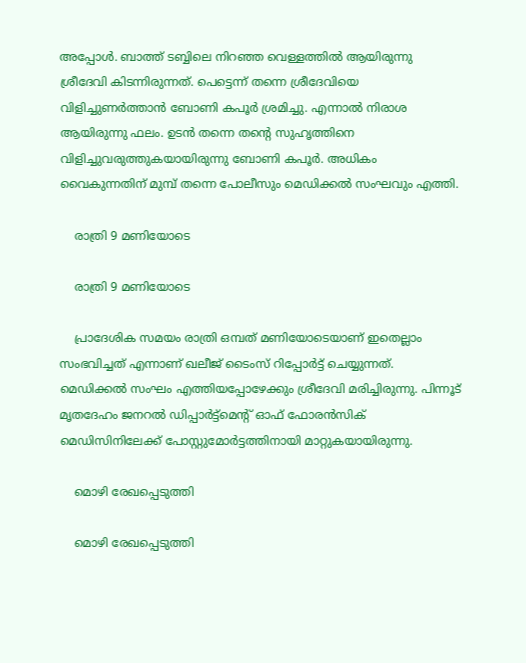അപ്പോള്‍. ബാത്ത് ടബ്ബിലെ നിറഞ്ഞ വെള്ളത്തില്‍ ആയിരുന്നു ശ്രീദേവി കിടന്നിരുന്നത്. പെട്ടെന്ന് തന്നെ ശ്രീദേവിയെ വിളിച്ചുണര്‍ത്താന്‍ ബോണി കപൂര്‍ ശ്രമിച്ചു. എന്നാല്‍ നിരാശ ആയിരുന്നു ഫലം. ഉടന്‍ തന്നെ തന്റെ സുഹൃത്തിനെ വിളിച്ചുവരുത്തുകയായിരുന്നു ബോണി കപൂര്‍. അധികം വൈകുന്നതിന് മുമ്പ് തന്നെ പോലീസും മെഡിക്കല്‍ സംഘവും എത്തി.

    രാത്രി 9 മണിയോടെ

    രാത്രി 9 മണിയോടെ

    പ്രാദേശിക സമയം രാത്രി ഒമ്പത് മണിയോടെയാണ് ഇതെല്ലാം സംഭവിച്ചത് എന്നാണ് ഖലീജ് ടൈംസ് റിപ്പോര്‍ട്ട് ചെയ്യുന്നത്. മെഡിക്കല്‍ സംഘം എത്തിയപ്പോഴേക്കും ശ്രീദേവി മരിച്ചിരുന്നു. പിന്നൂട് മൃതദേഹം ജനറല്‍ ഡിപ്പാര്‍ട്ട്‌മെന്റ് ഓഫ് ഫോരന്‍സിക് മെഡിസിനിലേക്ക് പോസ്റ്റുമോര്‍ട്ടത്തിനായി മാറ്റുകയായിരുന്നു.

    മൊഴി രേഖപ്പെടുത്തി

    മൊഴി രേഖപ്പെടുത്തി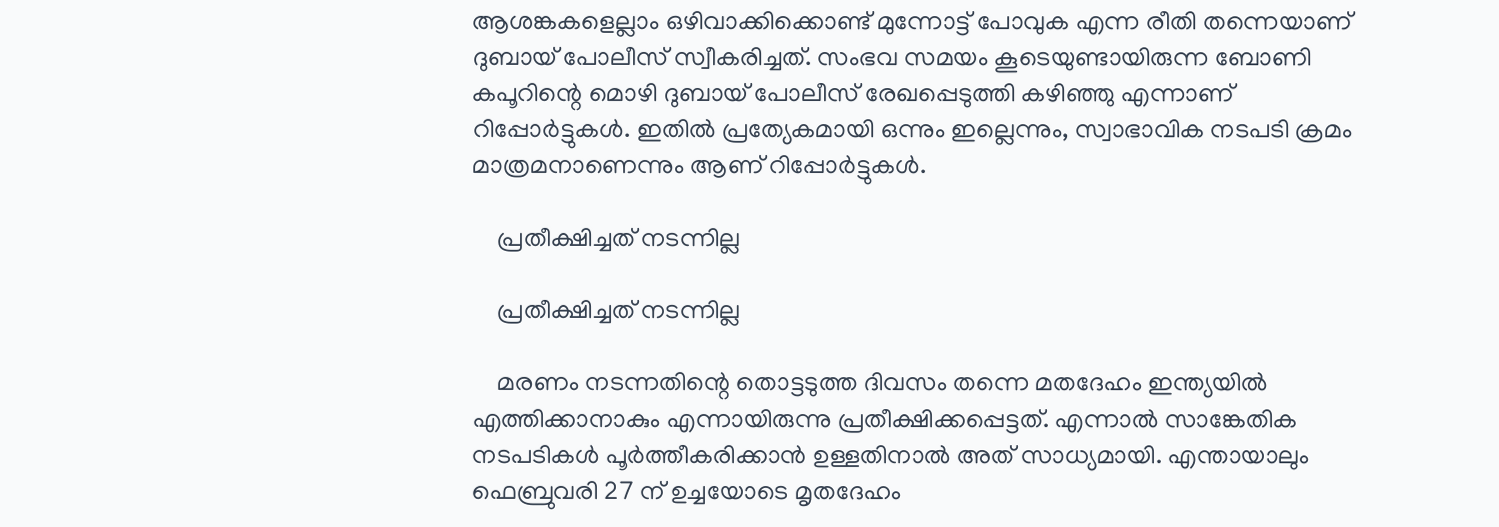ആശങ്കകളെല്ലാം ഒഴിവാക്കിക്കൊണ്ട് മുന്നോട്ട് പോവുക എന്ന രീതി തന്നെയാണ് ദുബായ് പോലീസ് സ്വീകരിച്ചത്. സംഭവ സമയം കൂടെയുണ്ടായിരുന്ന ബോണി കപൂറിന്റെ മൊഴി ദുബായ് പോലീസ് രേഖപ്പെടുത്തി കഴിഞ്ഞു എന്നാണ് റിപ്പോര്‍ട്ടുകള്‍. ഇതില്‍ പ്രത്യേകമായി ഒന്നും ഇല്ലെന്നും, സ്വാഭാവിക നടപടി ക്രമം മാത്രമനാണെന്നും ആണ് റിപ്പോര്‍ട്ടുകള്‍.

    പ്രതീക്ഷിച്ചത് നടന്നില്ല

    പ്രതീക്ഷിച്ചത് നടന്നില്ല

    മരണം നടന്നതിന്റെ തൊട്ടടുത്ത ദിവസം തന്നെ മതദേഹം ഇന്ത്യയില്‍ എത്തിക്കാനാകും എന്നായിരുന്നു പ്രതീക്ഷിക്കപ്പെട്ടത്. എന്നാല്‍ സാങ്കേതിക നടപടികള്‍ പൂര്‍ത്തീകരിക്കാന്‍ ഉള്ളതിനാല്‍ അത് സാധ്യമായി. എന്തായാലും ഫെബ്രുവരി 27 ന് ഉച്ചയോടെ മൃതദേഹം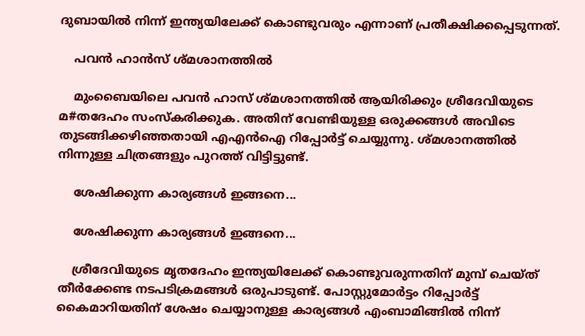ദുബായില്‍ നിന്ന് ഇന്ത്യയിലേക്ക് കൊണ്ടുവരും എന്നാണ് പ്രതീക്ഷിക്കപ്പെടുന്നത്.

    പവന്‍ ഹാന്‍സ് ശ്മശാനത്തില്‍

    മുംബൈയിലെ പവന്‍ ഹാസ് ശ്മശാനത്തില്‍ ആയിരിക്കും ശ്രീദേവിയുടെ മ#തദേഹം സംസ്‌കരിക്കുക. അതിന് വേണ്ടിയുള്ള ഒരുക്കങ്ങള്‍ അവിടെ തുടങ്ങിക്കഴിഞ്ഞതായി എഎന്‍ഐ റിപ്പോര്‍ട്ട് ചെയ്യുന്നു. ശ്മശാനത്തില്‍ നിന്നുള്ള ചിത്രങ്ങളും പുറത്ത് വിട്ടിട്ടുണ്ട്.

    ശേഷിക്കുന്ന കാര്യങ്ങള്‍ ഇങ്ങനെ...

    ശേഷിക്കുന്ന കാര്യങ്ങള്‍ ഇങ്ങനെ...

    ശ്രീദേവിയുടെ മൃതദേഹം ഇന്ത്യയിലേക്ക് കൊണ്ടുവരുന്നതിന് മുമ്പ് ചെയ്ത് തീര്‍ക്കേണ്ട നടപടിക്രമങ്ങള്‍ ഒരുപാടുണ്ട്. പോസ്റ്റുമോര്‍ട്ടം റിപ്പോര്‍ട്ട് കൈമാറിയതിന് ശേഷം ചെയ്യാനുള്ള കാര്യങ്ങള്‍ എംബാമിങ്ങില്‍ നിന്ന്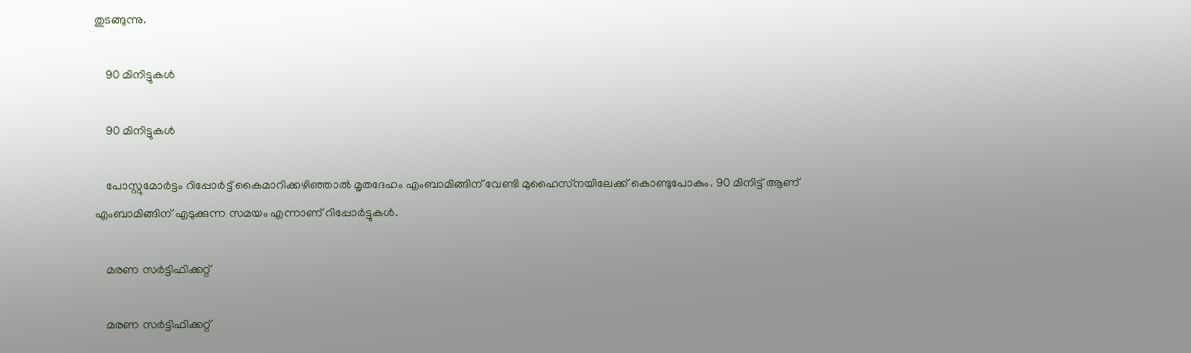തുടങ്ങുന്നു.

    90 മിനിട്ടുകള്‍

    90 മിനിട്ടുകള്‍

    പോസ്റ്റുമോര്‍ട്ടം റിപ്പോര്‍ട്ട് കൈമാറിക്കഴിഞ്ഞാല്‍ മൃതദേഹം എംബാമിങ്ങിന് വേണ്ടി മുഹൈസ്‌നയിലേക്ക് കൊണ്ടുപോകും. 90 മിനിട്ട് ആണ് എംബാമിങ്ങിന് എടുക്കുന്ന സമയം എന്നാണ് റിപ്പോര്‍ട്ടുകള്‍.

    മരണ സര്‍ട്ടിഫിക്കറ്റ്

    മരണ സര്‍ട്ടിഫിക്കറ്റ്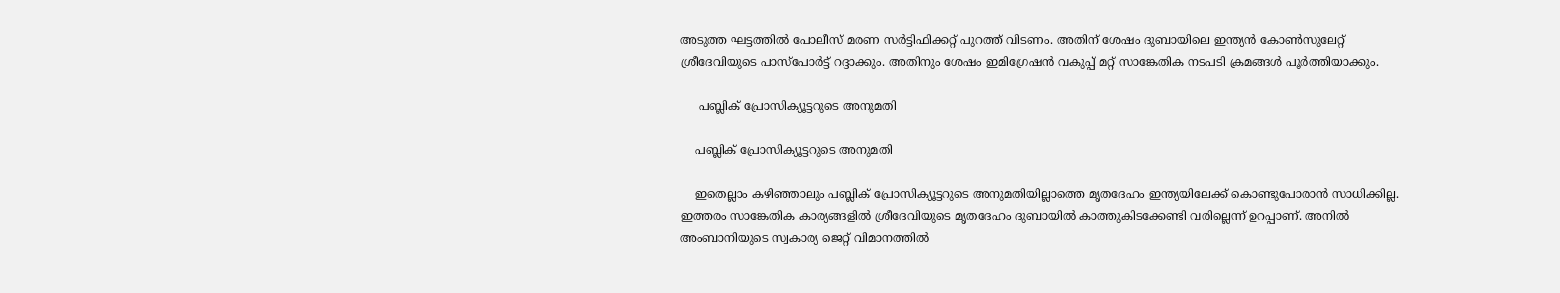അടുത്ത ഘട്ടത്തില്‍ പോലീസ് മരണ സര്‍ട്ടിഫിക്കറ്റ് പുറത്ത് വിടണം. അതിന് ശേഷം ദുബായിലെ ഇന്ത്യന്‍ കോണ്‍സുലേറ്റ് ശ്രീദേവിയുടെ പാസ്‌പോര്‍ട്ട് റദ്ദാക്കും. അതിനും ശേഷം ഇമിഗ്രേഷന്‍ വകുപ്പ് മറ്റ് സാങ്കേതിക നടപടി ക്രമങ്ങള്‍ പൂര്‍ത്തിയാക്കും.

     പബ്ലിക് പ്രോസിക്യൂട്ടറുടെ അനുമതി

    പബ്ലിക് പ്രോസിക്യൂട്ടറുടെ അനുമതി

    ഇതെല്ലാം കഴിഞ്ഞാലും പബ്ലിക് പ്രോസിക്യൂട്ടറുടെ അനുമതിയില്ലാത്തെ മൃതദേഹം ഇന്ത്യയിലേക്ക് കൊണ്ടുപോരാന്‍ സാധിക്കില്ല. ഇത്തരം സാങ്കേതിക കാര്യങ്ങളില്‍ ശ്രീദേവിയുടെ മൃതദേഹം ദുബായില്‍ കാത്തുകിടക്കേണ്ടി വരില്ലെന്ന് ഉറപ്പാണ്. അനില്‍ അംബാനിയുടെ സ്വകാര്യ ജെറ്റ് വിമാനത്തില്‍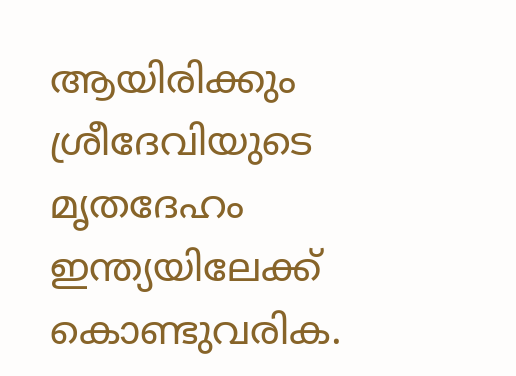ആയിരിക്കും ശ്രീദേവിയുടെ മൃതദേഹം ഇന്ത്യയിലേക്ക് കൊണ്ടുവരിക.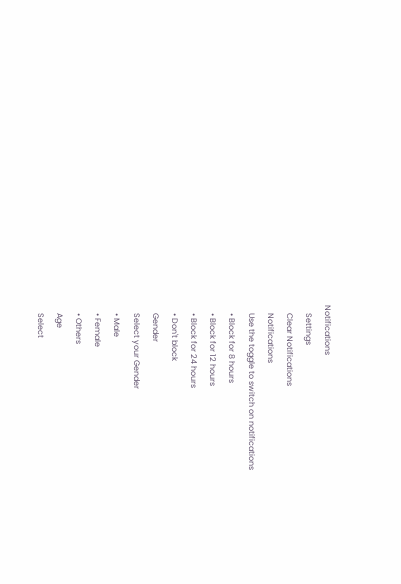Notifications
    Settings
    Clear Notifications
    Notifications
    Use the toggle to switch on notifications
    • Block for 8 hours
    • Block for 12 hours
    • Block for 24 hours
    • Don't block
    Gender
    Select your Gender
    • Male
    • Female
    • Others
    Age
    Select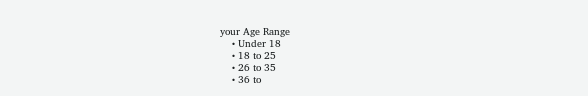your Age Range
    • Under 18
    • 18 to 25
    • 26 to 35
    • 36 to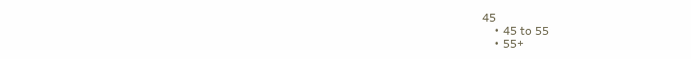45
    • 45 to 55
    • 55+